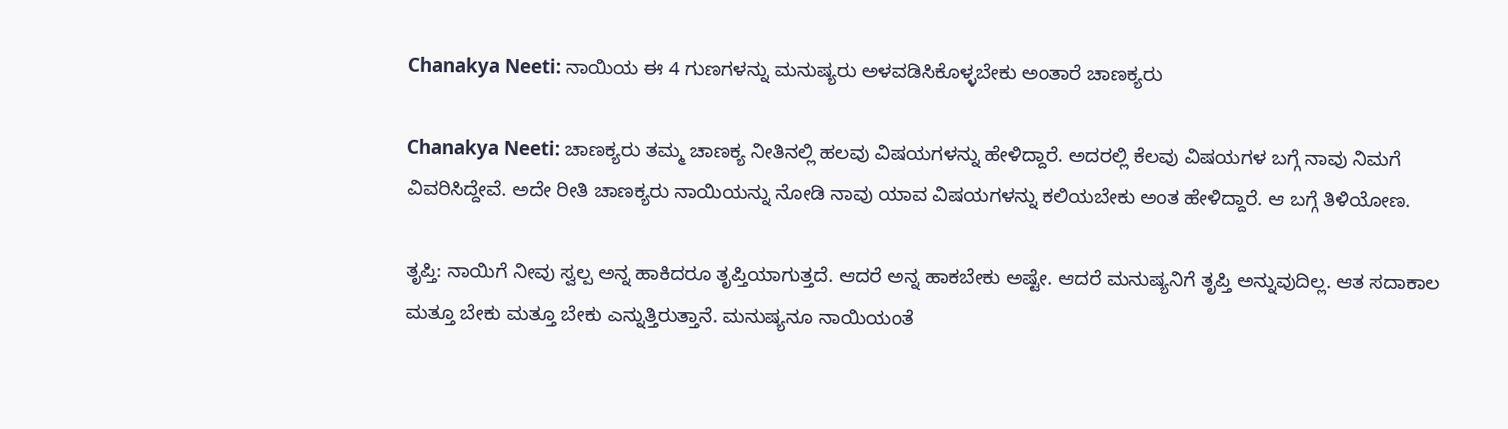Chanakya Neeti: ನಾಯಿಯ ಈ 4 ಗುಣಗಳನ್ನು ಮನುಷ್ಯರು ಅಳವಡಿಸಿಕೊಳ್ಳಬೇಕು ಅಂತಾರೆ ಚಾಣಕ್ಯರು

Chanakya Neeti: ಚಾಣಕ್ಯರು ತಮ್ಮ ಚಾಣಕ್ಯ ನೀತಿನಲ್ಲಿ ಹಲವು ವಿಷಯಗಳನ್ನು ಹೇಳಿದ್ದಾರೆ. ಅದರಲ್ಲಿ ಕೆಲವು ವಿಷಯಗಳ ಬಗ್ಗೆ ನಾವು ನಿಮಗೆ ವಿವರಿಸಿದ್ದೇವೆ. ಅದೇ ರೀತಿ ಚಾಣಕ್ಯರು ನಾಯಿಯನ್ನು ನೋಡಿ ನಾವು ಯಾವ ವಿಷಯಗಳನ್ನು ಕಲಿಯಬೇಕು ಅಂತ ಹೇಳಿದ್ದಾರೆ. ಆ ಬಗ್ಗೆ ತಿಳಿಯೋಣ.

ತೃಪ್ತಿ: ನಾಯಿಗೆ ನೀವು ಸ್ವಲ್ಪ ಅನ್ನ ಹಾಕಿದರೂ ತೃಪ್ತಿಯಾಗುತ್ತದೆ. ಆದರೆ ಅನ್ನ ಹಾಕಬೇಕು ಅಷ್ಟೇ. ಆದರೆ ಮನುಷ್ಯನಿಗೆ ತೃಪ್ತಿ ಅನ್ನುವುದಿಲ್ಲ. ಆತ ಸದಾಕಾಲ ಮತ್ತೂ ಬೇಕು ಮತ್ತೂ ಬೇಕು ಎನ್ನುತ್ತಿರುತ್ತಾನೆ. ಮನುಷ್ಯನೂ ನಾಯಿಯಂತೆ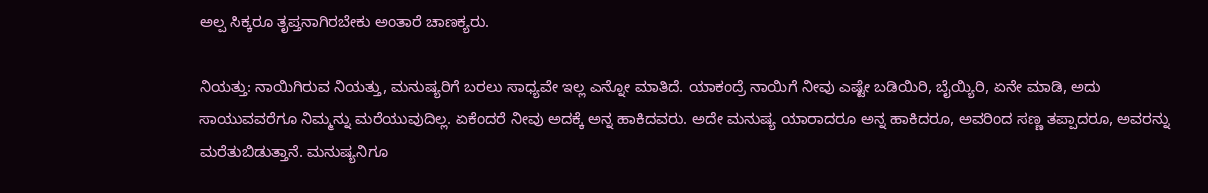ಅಲ್ಪ ಸಿಕ್ಕರೂ ತೃಪ್ತನಾಗಿರಬೇಕು ಅಂತಾರೆ ಚಾಣಕ್ಯರು.

ನಿಯತ್ತು: ನಾಯಿಗಿರುವ ನಿಯತ್ತು, ಮನುಷ್ಯರಿಗೆ ಬರಲು ಸಾಧ್ಯವೇ ಇಲ್ಲ ಎನ್ನೋ ಮಾತಿದೆ. ಯಾಕಂದ್ರೆ ನಾಯಿಗೆ ನೀವು ಎಷ್ಟೇ ಬಡಿಯಿರಿ, ಬೈಯ್ಯಿರಿ, ಏನೇ ಮಾಡಿ, ಅದು ಸಾಯುವವರೆಗೂ ನಿಮ್ಮನ್ನು ಮರೆಯುವುದಿಲ್ಲ. ಏಕೆಂದರೆ ನೀವು ಅದಕ್ಕೆ ಅನ್ನ ಹಾಕಿದವರು. ಅದೇ ಮನುಷ್ಯ ಯಾರಾದರೂ ಅನ್ನ ಹಾಕಿದರೂ, ಅವರಿಂದ ಸಣ್ಣ ತಪ್ಪಾದರೂ, ಅವರನ್ನು ಮರೆತುಬಿಡುತ್ತಾನೆ. ಮನುಷ್ಯನಿಗೂ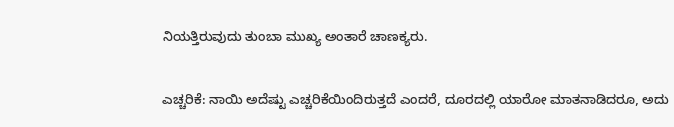ನಿಯತ್ತಿರುವುದು ತುಂಬಾ ಮುಖ್ಯ ಅಂತಾರೆ ಚಾಣಕ್ಯರು.

ಎಚ್ಚರಿಕೆ: ನಾಯಿ ಅದೆಷ್ಟು ಎಚ್ಚರಿಕೆಯಿಂದಿರುತ್ತದೆ ಎಂದರೆ, ದೂರದಲ್ಲಿ ಯಾರೋ ಮಾತನಾಡಿದರೂ, ಅದು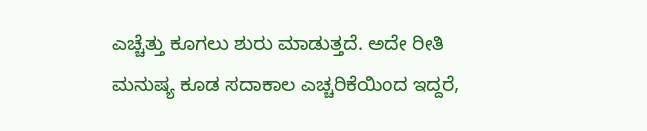ಎಚ್ಚೆತ್ತು ಕೂಗಲು ಶುರು ಮಾಡುತ್ತದೆ. ಅದೇ ರೀತಿ ಮನುಷ್ಯ ಕೂಡ ಸದಾಕಾಲ ಎಚ್ಚರಿಕೆಯಿಂದ ಇದ್ದರೆ,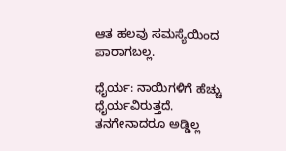ಆತ ಹಲವು ಸಮಸ್ಯೆಯಿಂದ ಪಾರಾಗಬಲ್ಲ.

ಧೈರ್ಯ: ನಾಯಿಗಳಿಗೆ ಹೆಚ್ಚು ಧೈರ್ಯವಿರುತ್ತದೆ. ತನಗೇನಾದರೂ ಅಡ್ಡಿಲ್ಲ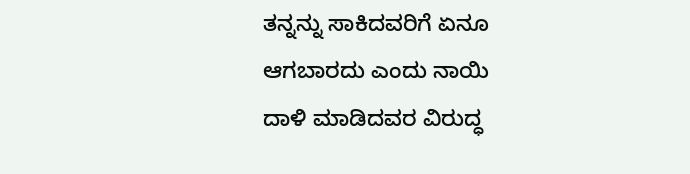ತನ್ನನ್ನು ಸಾಕಿದವರಿಗೆ ಏನೂ ಆಗಬಾರದು ಎಂದು ನಾಯಿ ದಾಳಿ ಮಾಡಿದವರ ವಿರುದ್ಧ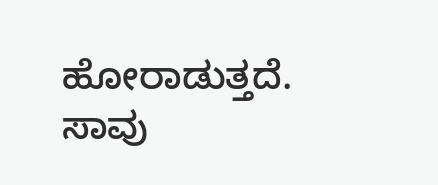ಹೋರಾಡುತ್ತದೆ. ಸಾವು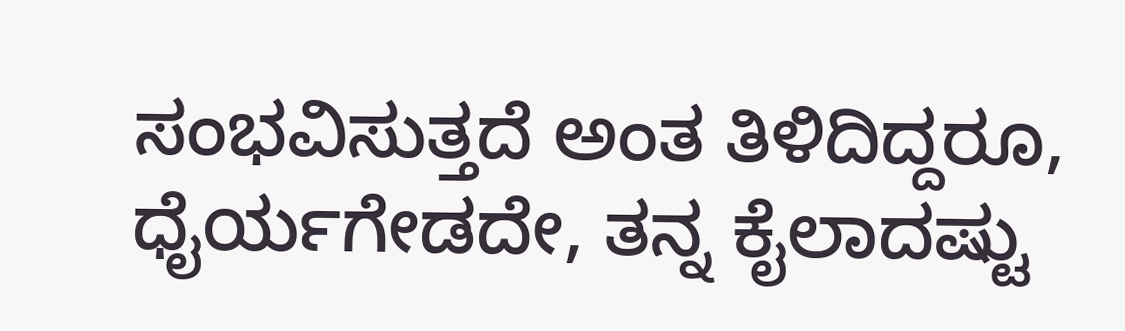ಸಂಭವಿಸುತ್ತದೆ ಅಂತ ತಿಳಿದಿದ್ದರೂ, ಧೈರ್ಯಗೇಡದೇ, ತನ್ನ ಕೈಲಾದಷ್ಟು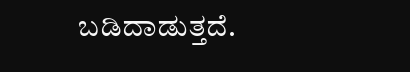ಬಡಿದಾಡುತ್ತದೆ.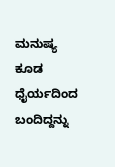ಮನುಷ್ಯ ಕೂಡ ಧೈರ್ಯದಿಂದ ಬಂದಿದ್ದನ್ನು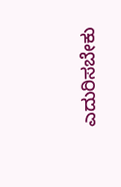ಎದುರಿಸಬೇಕು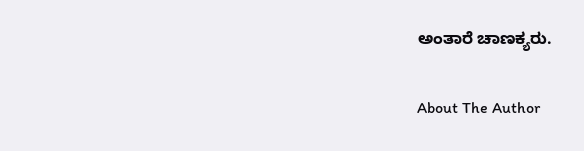ಅಂತಾರೆ ಚಾಣಕ್ಯರು.

About The Author